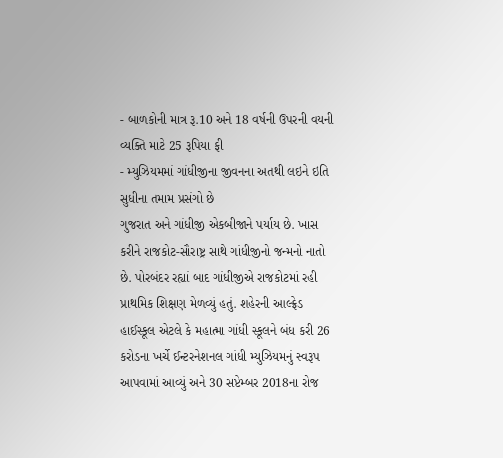- બાળકોની માત્ર રૂ.10 અને 18 વર્ષની ઉપરની વયની વ્યક્તિ માટે 25 રૂપિયા ફી
- મ્યુઝિયમમાં ગાંધીજીના જીવનના અતથી લઇને ઇતિ સુધીના તમામ પ્રસંગો છે
ગુજરાત અને ગાંધીજી એકબીજાને પર્યાય છે. ખાસ કરીને રાજકોટ-સૌરાષ્ટ્ર સાથે ગાંધીજીનો જન્મનો નાતો છે. પોરબંદર રહ્યાં બાદ ગાંધીજીએ રાજકોટમાં રહી પ્રાથમિક શિક્ષણ મેળવ્યું હતું. શહેરની આલ્ફ્રેડ હાઈસ્કૂલ એટલે કે મહાત્મા ગાંધી સ્કૂલને બંધ કરી 26 કરોડના ખર્ચે ઈન્ટરનેશનલ ગાંધી મ્યુઝિયમનું સ્વરૂપ આપવામાં આવ્યું અને 30 સપ્ટેમ્બર 2018ના રોજ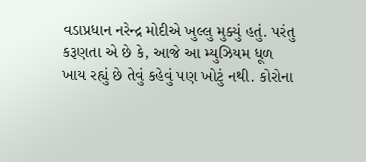વડાપ્રધાન નરેન્દ્ર મોદીએ ખુલ્લુ મુક્યું હતું. પરંતુ કરૂણતા એ છે કે, આજે આ મ્યુઝિયમ ધૂળ ખાય રહ્યું છે તેવું કહેવું પણ ખોટું નથી. કોરોના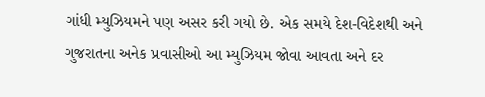ગાંધી મ્યુઝિયમને પણ અસર કરી ગયો છે. એક સમયે દેશ-વિદેશથી અને ગુજરાતના અનેક પ્રવાસીઓ આ મ્યુઝિયમ જોવા આવતા અને દર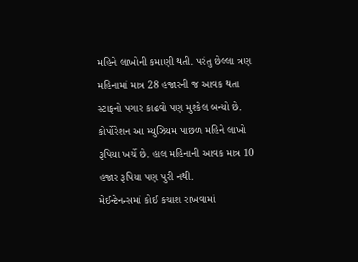મહિને લાખોની કમાણી થતી. પરંતુ છેલ્લા ત્રણ મહિનામાં માત્ર 28 હજારની જ આવક થતા સ્ટાફનો પગાર કાઢવો પણ મુશ્કેલ બન્યો છે. કોર્પોરેશન આ મ્યુઝિયમ પાછળ મહિને લાખો રૂપિયા ખર્ચે છે. હાલ મહિનાની આવક માત્ર 10 હજાર રૂપિયા પણ પુરી નથી.
મેઈન્ટેનન્સમાં કોઈ કચાશ રાખવામાં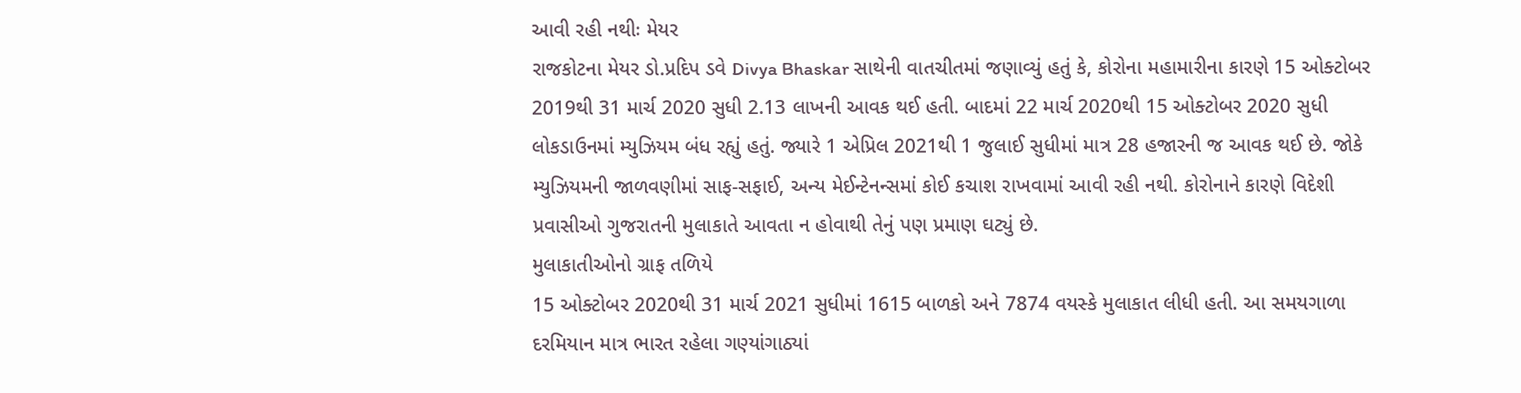આવી રહી નથીઃ મેયર
રાજકોટના મેયર ડો.પ્રદિપ ડવે Divya Bhaskar સાથેની વાતચીતમાં જણાવ્યું હતું કે, કોરોના મહામારીના કારણે 15 ઓક્ટોબર 2019થી 31 માર્ચ 2020 સુધી 2.13 લાખની આવક થઈ હતી. બાદમાં 22 માર્ચ 2020થી 15 ઓક્ટોબર 2020 સુધી લોકડાઉનમાં મ્યુઝિયમ બંધ રહ્યું હતું. જ્યારે 1 એપ્રિલ 2021થી 1 જુલાઈ સુધીમાં માત્ર 28 હજારની જ આવક થઈ છે. જોકે મ્યુઝિયમની જાળવણીમાં સાફ-સફાઈ, અન્ય મેઈન્ટેનન્સમાં કોઈ કચાશ રાખવામાં આવી રહી નથી. કોરોનાને કારણે વિદેશી પ્રવાસીઓ ગુજરાતની મુલાકાતે આવતા ન હોવાથી તેનું પણ પ્રમાણ ઘટ્યું છે.
મુલાકાતીઓનો ગ્રાફ તળિયે
15 ઓક્ટોબર 2020થી 31 માર્ચ 2021 સુધીમાં 1615 બાળકો અને 7874 વયસ્કે મુલાકાત લીધી હતી. આ સમયગાળા દરમિયાન માત્ર ભારત રહેલા ગણ્યાંગાઠ્યાં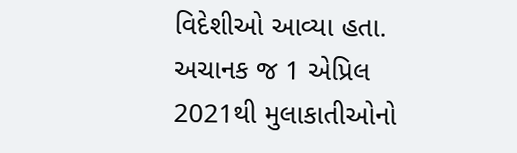વિદેશીઓ આવ્યા હતા. અચાનક જ 1 એપ્રિલ 2021થી મુલાકાતીઓનો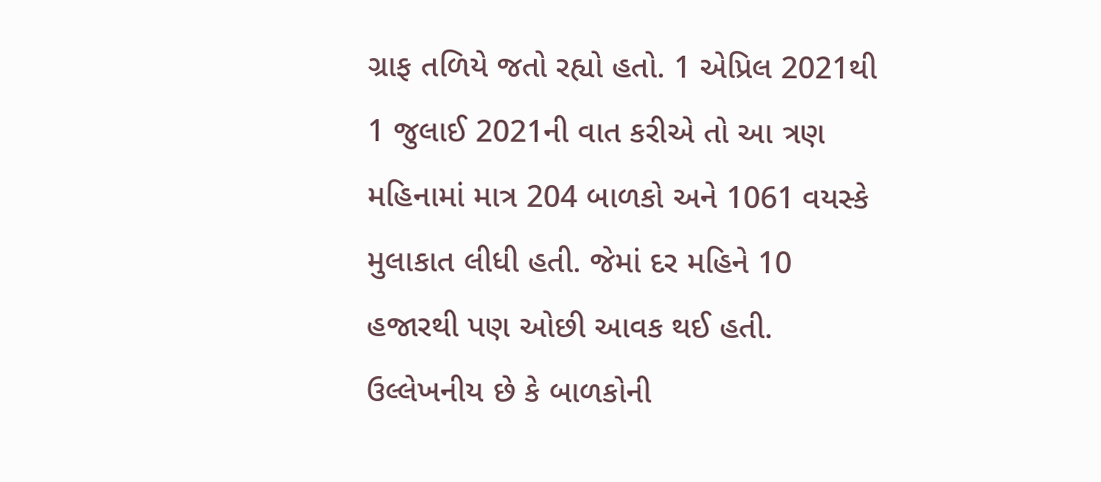ગ્રાફ તળિયે જતો રહ્યો હતો. 1 એપ્રિલ 2021થી 1 જુલાઈ 2021ની વાત કરીએ તો આ ત્રણ મહિનામાં માત્ર 204 બાળકો અને 1061 વયસ્કે મુલાકાત લીધી હતી. જેમાં દર મહિને 10 હજારથી પણ ઓછી આવક થઈ હતી. ઉલ્લેખનીય છે કે બાળકોની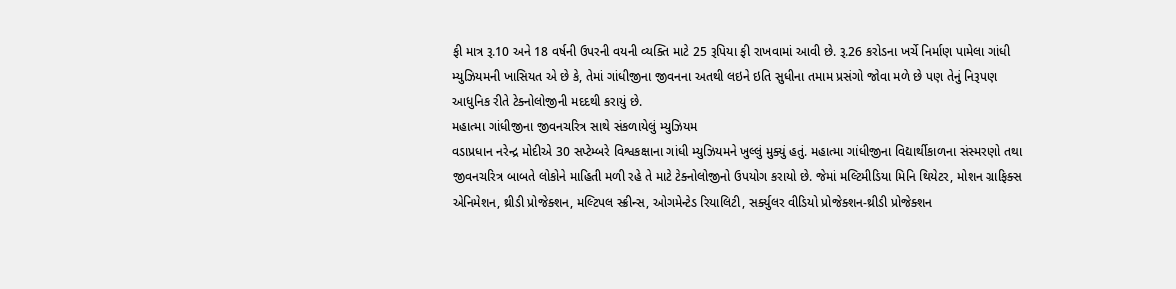ફી માત્ર રૂ.10 અને 18 વર્ષની ઉપરની વયની વ્યક્તિ માટે 25 રૂપિયા ફી રાખવામાં આવી છે. રૂ.26 કરોડના ખર્ચે નિર્માણ પામેલા ગાંધી મ્યુઝિયમની ખાસિયત એ છે કે, તેમાં ગાંધીજીના જીવનના અતથી લઇને ઇતિ સુધીના તમામ પ્રસંગો જોવા મળે છે પણ તેનું નિરૂપણ આધુનિક રીતે ટેક્નોલોજીની મદદથી કરાયું છે.
મહાત્મા ગાંધીજીના જીવનચરિત્ર સાથે સંકળાયેલું મ્યુઝિયમ
વડાપ્રધાન નરેન્દ્ર મોદીએ 30 સપ્ટેમ્બરે વિશ્વકક્ષાના ગાંધી મ્યુઝિયમને ખુલ્લું મુક્યું હતું. મહાત્મા ગાંધીજીના વિદ્યાર્થીકાળના સંસ્મરણો તથા જીવનચરિત્ર બાબતે લોકોને માહિતી મળી રહે તે માટે ટેક્નોલોજીનો ઉપયોગ કરાયો છે. જેમાં મલ્ટિમીડિયા મિનિ થિયેટર, મોશન ગ્રાફિક્સ એનિમેશન, થ્રીડી પ્રોજેક્શન, મલ્ટિપલ સ્ક્રીન્સ, ઓગમેન્ટેડ રિયાલિટી, સર્ક્યુલર વીડિયો પ્રોજેક્શન-થ્રીડી પ્રોજેક્શન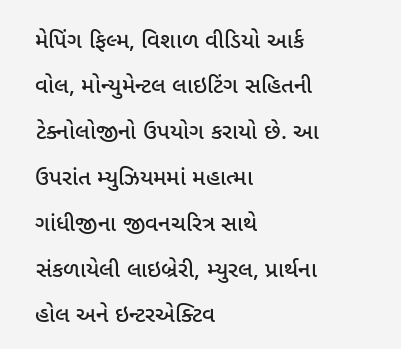મેપિંગ ફિલ્મ, વિશાળ વીડિયો આર્ક વોલ, મોન્યુમેન્ટલ લાઇટિંગ સહિતની ટેક્નોલોજીનો ઉપયોગ કરાયો છે. આ ઉપરાંત મ્યુઝિયમમાં મહાત્મા ગાંધીજીના જીવનચરિત્ર સાથે સંકળાયેલી લાઇબ્રેરી, મ્યુરલ, પ્રાર્થના હોલ અને ઇન્ટરએક્ટિવ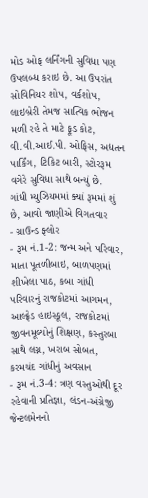મોડ ઓફ લર્નિંગની સુવિધા પણ ઉપલબ્ધ કરાઇ છે. આ ઉપરાંત સોવિનિયર શોપ, વર્કશોપ, લાઇબ્રેરી તેમજ સાત્વિક ભોજન મળી રહે તે માટે ફૂડ કોટ, વી.વી.આઈ.પી. ઓફિસ, અદ્યતન પાર્કિંગ, ટિકિટ બારી, સ્ટોરરૂમ વગેરે સુવિધા સાથે બન્યું છે.
ગાંધી મ્યુઝિયમમાં ક્યાં રૂમમાં શું છે, આવો જાણીએ વિગતવાર
- ગ્રાઉન્ડ ફ્લોર
- રૂમ નં.1-2: જન્મ અને પરિવાર, માતા પૂતળીબાઇ, બાળપણમાં શીખેલા પાઠ, કબા ગાંધી પરિવારનું રાજકોટમાં આગમન, આલ્ફ્રેડ હાઇસ્કૂલ, રાજકોટમાં જીવનમૂલ્યોનું શિક્ષણ, કસ્તુરબા સાથે લગ્ન, ખરાબ સોબત, કરમચંદ ગાંધીનું અવસાન
- રૂમ નં.3-4: ત્રણ વસ્તુઓથી દૂર રહેવાની પ્રતિજ્ઞા, લંડન-અંગ્રેજી જેન્ટલમેનનો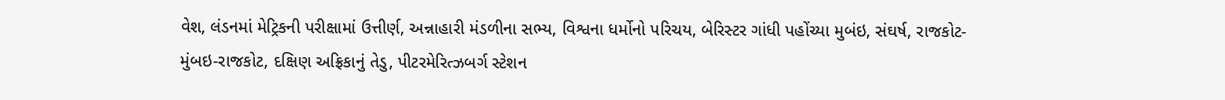વેશ, લંડનમાં મેટ્રિકની પરીક્ષામાં ઉત્તીર્ણ, અન્નાહારી મંડળીના સભ્ય, વિશ્વના ધર્મોનો પરિચય, બેરિસ્ટર ગાંધી પહોંચ્યા મુબંઇ, સંઘર્ષ, રાજકોટ-મુંબઇ-રાજકોટ, દક્ષિણ અફ્રિકાનું તેડુ, પીટરમેરિત્ઝબર્ગ સ્ટેશન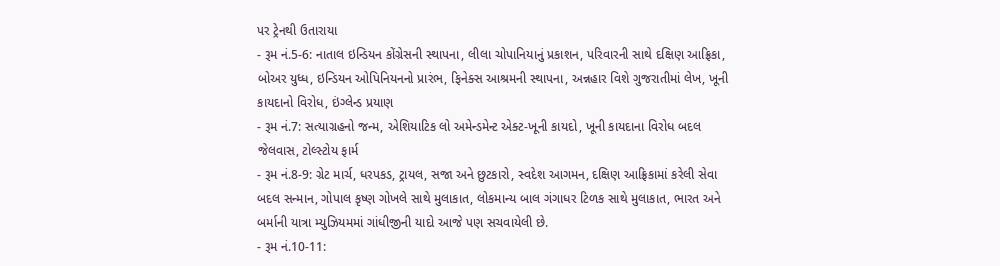પર ટ્રેનથી ઉતારાયા
- રૂમ નં.5-6: નાતાલ ઇન્ડિયન કોંગ્રેસની સ્થાપના, લીલા ચોપાનિયાનું પ્રકાશન, પરિવારની સાથે દક્ષિણ આફ્રિકા, બોઅર યુધ્ધ, ઇન્ડિયન ઓપિનિયનનો પ્રારંભ, ફિનેક્સ આશ્રમની સ્થાપના, અન્નહાર વિશે ગુજરાતીમાં લેખ, ખૂની કાયદાનો વિરોધ, ઇંગ્લેન્ડ પ્રયાણ
- રૂમ નં.7: સત્યાગ્રહનો જન્મ, એશિયાટિક લો અમેન્ડમેન્ટ એક્ટ-ખૂની કાયદો, ખૂની કાયદાના વિરોધ બદલ જેલવાસ, ટોલ્સ્ટોય ફાર્મ
- રૂમ નં.8-9: ગ્રેટ માર્ચ, ધરપકડ, ટ્રાયલ, સજા અને છુટકારો, સ્વદેશ આગમન, દક્ષિણ આફ્રિકામાં કરેલી સેવા બદલ સન્માન, ગોપાલ કૃષ્ણ ગોખલે સાથે મુલાકાત, લોકમાન્ય બાલ ગંગાધર ટિળક સાથે મુલાકાત, ભારત અને બર્માની યાત્રા મ્યુઝિયમમાં ગાંધીજીની યાદો આજે પણ સચવાયેલી છે.
- રૂમ નં.10-11: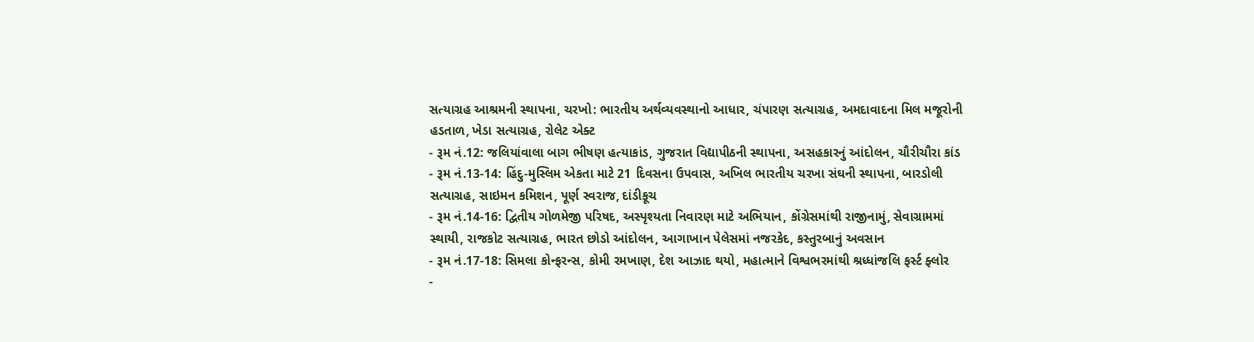સત્યાગ્રહ આશ્રમની સ્થાપના, ચરખો: ભારતીય અર્થવ્યવસ્થાનો આધાર, ચંપારણ સત્યાગ્રહ, અમદાવાદના મિલ મજૂરોની હડતાળ, ખેડા સત્યાગ્રહ, રોલેટ એક્ટ
- રૂમ નં.12: જલિયાંવાલા બાગ ભીષણ હત્યાકાંડ, ગુજરાત વિદ્યાપીઠની સ્થાપના, અસહકારનું આંદોલન, ચૌરીચૌરા કાંડ
- રૂમ નં.13-14: હિંદુ-મુસ્લિમ એકતા માટે 21 દિવસના ઉપવાસ, અખિલ ભારતીય ચરખા સંઘની સ્થાપના, બારડોલી સત્યાગ્રહ, સાઇમન કમિશન, પૂર્ણ સ્વરાજ, દાંડીકૂચ
- રૂમ નં.14-16: દ્વિતીય ગોળમેજી પરિષદ, અસ્પૃશ્યતા નિવારણ માટે અભિયાન, કોંગ્રેસમાંથી રાજીનામું, સેવાગ્રામમાં સ્થાયી, રાજકોટ સત્યાગ્રહ, ભારત છોડો આંદોલન, આગાખાન પેલેસમાં નજરકેદ, કસ્તુરબાનું અવસાન
- રૂમ નં.17-18: સિમલા કોન્ફરન્સ, કોમી રમખાણ, દેશ આઝાદ થયો, મહાત્માને વિશ્વભરમાંથી શ્રધ્ધાંજલિ ફર્સ્ટ ફ્લોર
-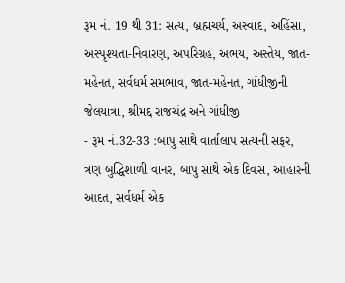રૂમ નં. 19 થી 31: સત્ય, બ્રહ્મચર્ય, અસ્વાદ, અહિંસા, અસ્પૃશ્યતા-નિવારણ, અપરિગ્રહ, અભય, અસ્તેય, જાત-મહેનત, સર્વધર્મ સમભાવ, જાત-મહેનત, ગાંધીજીની જેલયાત્રા, શ્રીમદ્દ રાજચંદ્ર અને ગાંધીજી
- રૂમ નં.32-33 :બાપુ સાથે વાર્તાલાપ સત્યની સફર, ત્રણ બુદ્ધિશાળી વાનર, બાપુ સાથે એક દિવસ, આહારની આદત, સર્વધર્મ એક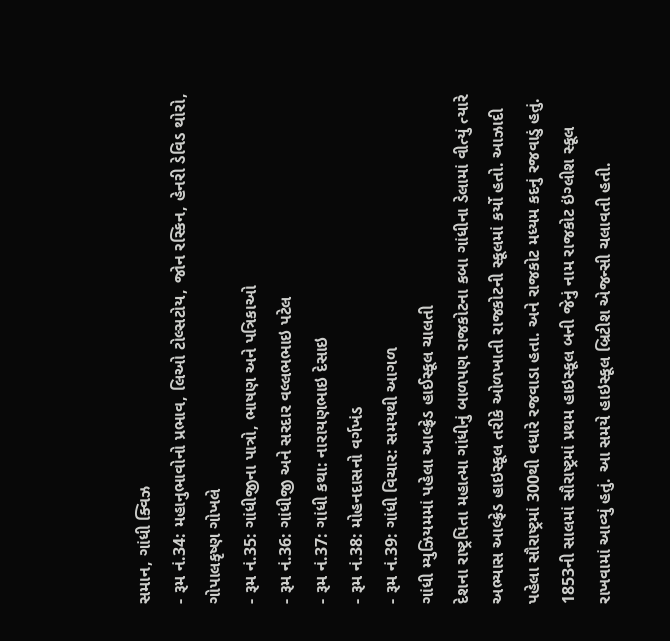સમાન, ગાંધી ક્વિઝ
- રૂમ નં.34: મહાનુભાવોનો પ્રભાવ, લિઓ ટોલ્સટોય, જોન રસ્કિન, હેનરી ડેવિડ થોરો, ગોપાલકૃષ્ણ ગોખલે
- રૂમ નં.35: ગાંધીજીના પાત્રો, ભાષણ અને પત્રિકાઓ
- રૂમ નં.36: ગાંધીજી અને સરદાર વલ્લભભાઇ પટેલ
- રૂમ નં.37: ગાંધી કથા: નારાયણભાઇ દેસાઇ
- રૂમ નં.38: મોહનદાસનો વર્ગખંડ
- રૂમ નં.39: ગાંધી વિચાર: સમયથી આગળ
ગાંધી મ્યુઝિયમમાં પહેલા આલ્ફ્રેડ હાઈસ્કૂલ ચાલતી
દેશના રાષ્ટ્રપિતા મહાત્મા ગાંધીનું બાળપણ રાજકોટના કબા ગાંધીના ડેલામાં વીત્યું ત્યારે અભ્યાસ આલ્ફ્રેડ હાઇસ્કૂલ તરીકે ઓળખાતી રાજકોટની સ્કૂલમાં કર્યો હતો. આઝાદી પહેલા સૌરાષ્ટ્રમાં 300થી વધારે રજવાડા હતા. અને રાજકોટ મધ્યમ કદનું રજવાડું હતું. 1853ની સાલમાં સૌરાષ્ટ્રમાં પ્રથમ હાઇસ્કૂલ બની જેનું નામ રાજકોટ ઇંગ્લીશ સ્કૂલ રાખવામાં આવ્યું હતું. આ સમયે હાઇસ્કૂલ બ્રિટીશ એજન્સી ચલાવતી હતી.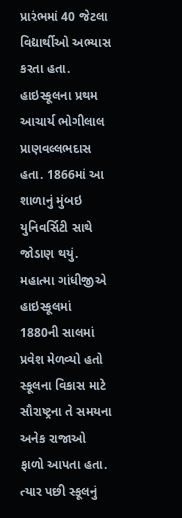પ્રારંભમાં 40 જેટલા વિદ્યાર્થીઓ અભ્યાસ કરતા હતા. હાઇસ્કૂલના પ્રથમ આચાર્ય ભોગીલાલ પ્રાણવલ્લભદાસ હતા. 1866માં આ શાળાનું મુંબઇ યુનિવર્સિટી સાથે જોડાણ થયું.
મહાત્મા ગાંધીજીએ હાઇસ્કૂલમાં 1880ની સાલમાં પ્રવેશ મેળવ્યો હતો
સ્કૂલના વિકાસ માટે સૌરાષ્ટ્રના તે સમયના અનેક રાજાઓ ફાળો આપતા હતા. ત્યાર પછી સ્કૂલનું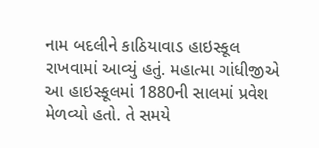નામ બદલીને કાઠિયાવાડ હાઇસ્કૂલ રાખવામાં આવ્યું હતું. મહાત્મા ગાંધીજીએ આ હાઇસ્કૂલમાં 1880ની સાલમાં પ્રવેશ મેળવ્યો હતો. તે સમયે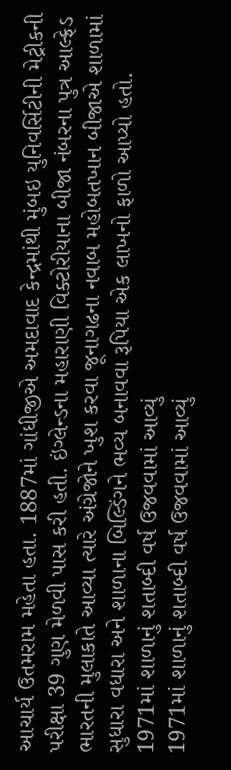આચાર્ય ઉતમરામ મહેતા હતા. 1887માં ગાંધીજીએ અમદાવાદ કેન્દ્રમાંથી મુંબઇ યુનિવર્સિટીની મેટ્રીકની પરીક્ષા 39 ગુણ મેળવી પાસ કરી હતી. ઇંગ્લેન્ડના મહારાણી વિક્ટોરીયાના બીજા નંબરના પુત્ર આલ્ફ્રેડ ભારતની મુલાકાતે આવ્યા ત્યારે અંગ્રેજોને ખુશ કરવા જૂનાગઢના નવાબ મહોબતખાન બીજાએ શાળામાં સુધારા વધારા અને શાળાના બિલ્ડિંગને ભવ્ય બનાવવા રૂપિયા એક લાખનો ફાળો આપ્યો હતો.
1971માં શાળાનું શતાબ્દી વર્ષ ઉજવવામાં આવ્યું
1971માં શાળાનું શતાબ્દી વર્ષ ઉજવવામાં આવ્યું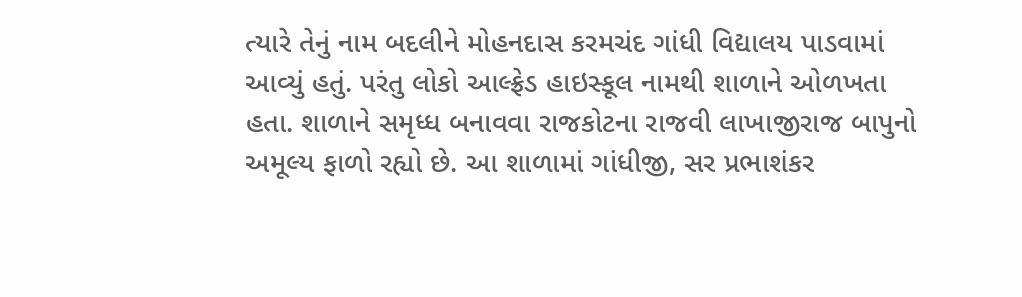ત્યારે તેનું નામ બદલીને મોહનદાસ કરમચંદ ગાંધી વિદ્યાલય પાડવામાં આવ્યું હતું. પરંતુ લોકો આલ્ફ્રેડ હાઇસ્કૂલ નામથી શાળાને ઓળખતા હતા. શાળાને સમૃધ્ધ બનાવવા રાજકોટના રાજવી લાખાજીરાજ બાપુનો અમૂલ્ય ફાળો રહ્યો છે. આ શાળામાં ગાંધીજી, સર પ્રભાશંકર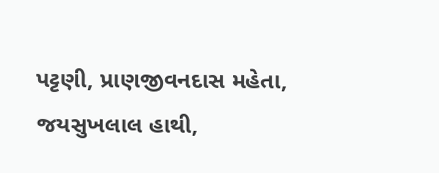પટ્ટણી, પ્રાણજીવનદાસ મહેતા, જયસુખલાલ હાથી,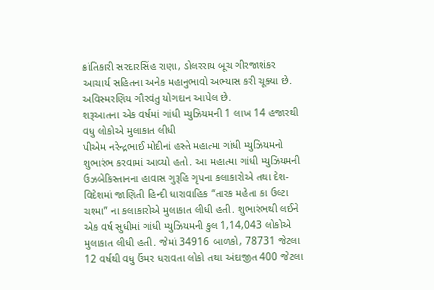ક્રાંતિકારી સરદારસિંહ રાણા, ડોલરરાય બૂચ ગીરજાશંકર આચાર્ય સહિતના અનેક મહાનુભાવો અભ્યાસ કરી ચૂક્યા છે. અવિસ્મરણિય ગૌરવંતુ યોગદાન આપેલ છે.
શરૂઆતના એક વર્ષમાં ગાંધી મ્યુઝિયમની 1 લાખ 14 હજારથી વધુ લોકોએ મુલાકાત લીધી
પીએમ નરેન્દ્રભાઈ મોદીનાં હસ્તે મહાત્મા ગાંધી મ્યુઝિયમનો શુભારંભ કરવામાં આવ્યો હતો. આ મહાત્મા ગાંધી મ્યુઝિયમની ઉઝબેકિસ્તાનના હાવાસ ગુરૂહિ ગૃપના કલાકારોએ તથા દેશ-વિદેશમાં જાણિતી હિન્દી ધારાવાહિક “તારક મહેતા કા ઉલ્ટા ચશ્મા” ના કલાકારોએ મુલાકાત લીધી હતી. શુભારંભથી લઈને એક વર્ષ સુધીમાં ગાંધી મ્યુઝિયમની કુલ 1,14,043 લોકોએ મુલાકાત લીધી હતી. જેમાં 34916 બાળકો, 78731 જેટલા 12 વર્ષથી વધુ ઉંમર ધરાવતા લોકો તથા અંદાજીત 400 જેટલા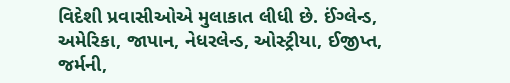વિદેશી પ્રવાસીઓએ મુલાકાત લીધી છે. ઈંગ્લેન્ડ, અમેરિકા, જાપાન, નેધરલેન્ડ, ઓસ્ટ્રીયા, ઈજીપ્ત, જર્મની,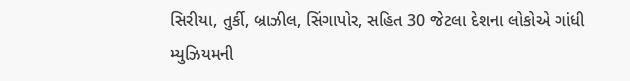સિરીયા, તુર્કી, બ્રાઝીલ, સિંગાપોર, સહિત 30 જેટલા દેશના લોકોએ ગાંધી મ્યુઝિયમની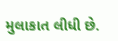મુલાકાત લીધી છે.